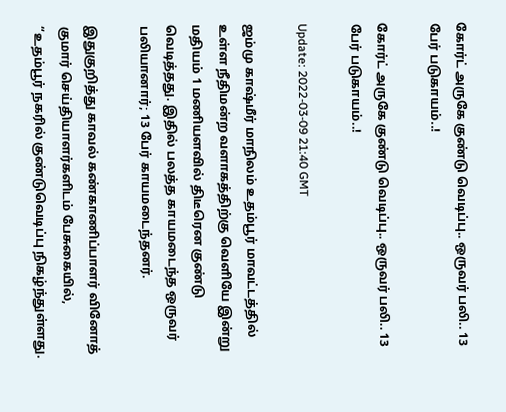கோர்ட் அருகே குண்டு வெடிப்பு.. ஒருவர் பலி.. 13 பேர் படுகாயம்..!

கோர்ட் அருகே குண்டு வெடிப்பு.. ஒருவர் பலி.. 13 பேர் படுகாயம்..!

Update: 2022-03-09 21:40 GMT

ஜம்மு காஷ்மீர் மாநிலம் உதம்பூர் மாவட்டத்தில் உள்ள நீதிமன்ற வளாகத்திற்கு வெளியே இன்று மதியம் 1 மணியளவில் திடீரென குண்டு வெடித்தது. இதில் பலத்த காயமடைந்த ஒருவர் பலியானார்; 13 பேர் காயமடைந்தனர்.

இதுகுறித்து காவல் கண்காணிப்பாளர் வினோத் குமார் செய்தியாளர்களிடம் பேசுகையில், “உதம்பூர் நகரில் குண்டுவெடிப்பு நிகழ்ந்துள்ளது.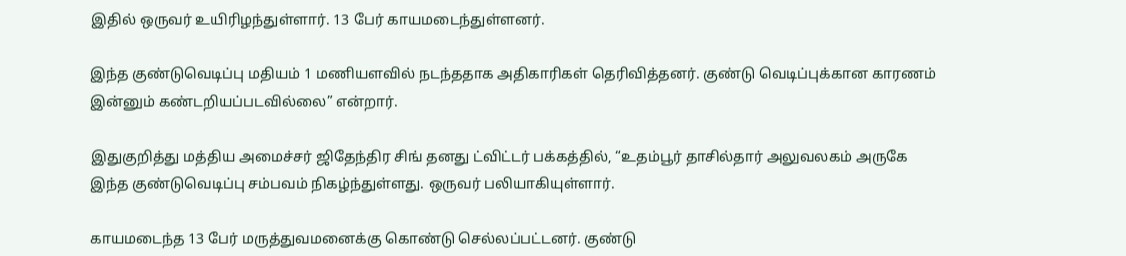இதில் ஒருவர் உயிரிழந்துள்ளார். 13 பேர் காயமடைந்துள்ளனர்.

இந்த குண்டுவெடிப்பு மதியம் 1 மணியளவில் நடந்ததாக அதிகாரிகள் தெரிவித்தனர். குண்டு வெடிப்புக்கான காரணம் இன்னும் கண்டறியப்படவில்லை” என்றார்.

இதுகுறித்து மத்திய அமைச்சர் ஜிதேந்திர சிங் தனது ட்விட்டர் பக்கத்தில், “உதம்பூர் தாசில்தார் அலுவலகம் அருகே இந்த குண்டுவெடிப்பு சம்பவம் நிகழ்ந்துள்ளது. ஒருவர் பலியாகியுள்ளார்.

காயமடைந்த 13 பேர் மருத்துவமனைக்கு கொண்டு செல்லப்பட்டனர். குண்டு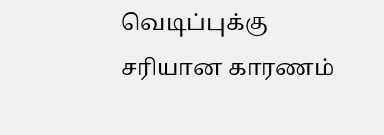வெடிப்புக்கு சரியான காரணம்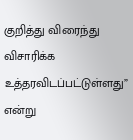குறித்து விரைந்து விசாரிக்க உத்தரவிடப்பட்டுள்ளது” என்று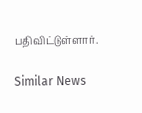பதிவிட்டுள்ளார்.

Similar News